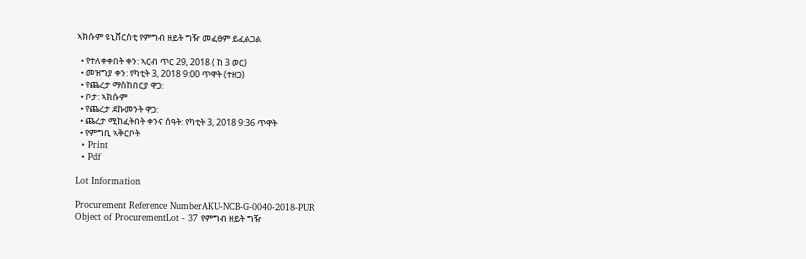ኣክሱም ዩኒቨርስቲ የምግብ ዘይት ግዥ መፈፀም ይፈልጋል

  • የተለቀቀበት ቀን: ኣርብ ጥር 29, 2018 ( ከ 3 ወር)
  • መዝግያ ቀን: የካቲት 3, 2018 9:00 ጥዋት (ተዘጋ)
  • የጨረታ ማስከበርያ ዋጋ:
  • ቦታ: ኣክሱም
  • የጨረታ ደኩመንት ዋጋ:
  • ጨረታ ሚከፈትበት ቀንና ሰዓት: የካቲት 3, 2018 9:36 ጥዋት
  • የምግቢ ኣቅርቦት
  • Print
  • Pdf

Lot Information

Procurement Reference NumberAKU-NCB-G-0040-2018-PUR
Object of ProcurementLot - 37 የምግብ ዘይት ግዥ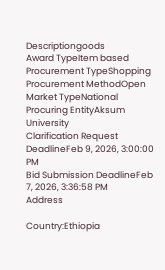Descriptiongoods
Award TypeItem based
Procurement TypeShopping
Procurement MethodOpen
Market TypeNational
Procuring EntityAksum University
Clarification Request DeadlineFeb 9, 2026, 3:00:00 PM
Bid Submission DeadlineFeb 7, 2026, 3:36:58 PM
Address

Country:Ethiopia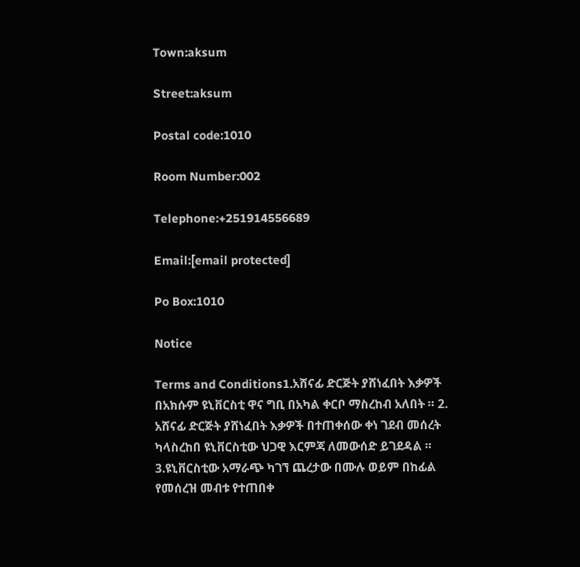Town:aksum

Street:aksum

Postal code:1010

Room Number:002

Telephone:+251914556689

Email:[email protected]

Po Box:1010

Notice

Terms and Conditions1.አሸናፊ ድርጅት ያሸነፈበት እቃዎች በአክሱም ዩኒቨርስቲ ዋና ግቢ በአካል ቀርቦ ማስረከብ አለበት ። 2. አሸናፊ ድርጅት ያሸነፈበት እቃዎች በተጠቀሰው ቀነ ገደብ መሰረት ካላስረከበ ዩኒቨርስቲው ህጋዊ እርምጃ ለመውሰድ ይገደዳል ። 3.ዩኒቨርስቲው አማራጭ ካገኘ ጨረታው በሙሉ ወይም በከፊል የመሰረዝ መብቱ የተጠበቀ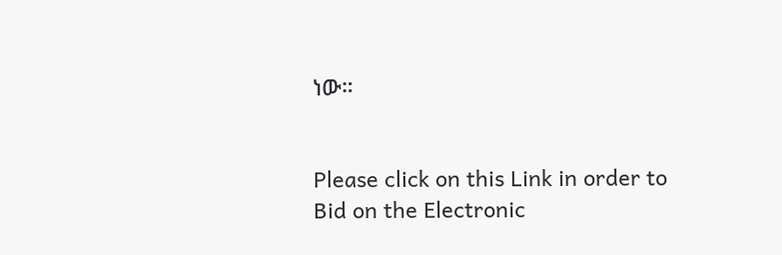ነው።


Please click on this Link in order to Bid on the Electronic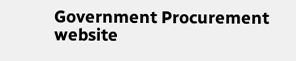Government Procurement website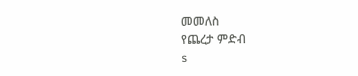መመለስ
የጨረታ ምድብ
s